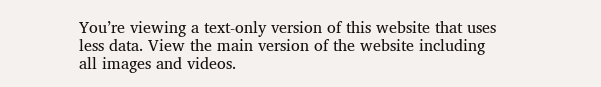You’re viewing a text-only version of this website that uses less data. View the main version of the website including all images and videos.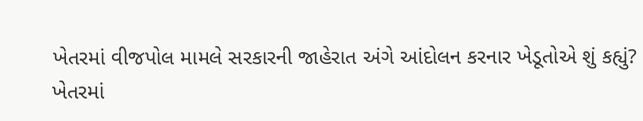ખેતરમાં વીજપોલ મામલે સરકારની જાહેરાત અંગે આંદોલન કરનાર ખેડૂતોએ શું કહ્યું?
ખેતરમાં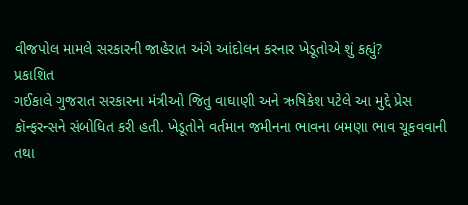વીજપોલ મામલે સરકારની જાહેરાત અંગે આંદોલન કરનાર ખેડૂતોએ શું કહ્યું?
પ્રકાશિત
ગઈકાલે ગુજરાત સરકારના મંત્રીઓ જિતુ વાઘાણી અને ઋષિકેશ પટેલે આ મુદ્દે પ્રેસ કૉન્ફરન્સને સંબોધિત કરી હતી. ખેડૂતોને વર્તમાન જમીનના ભાવના બમણા ભાવ ચૂકવવાની તથા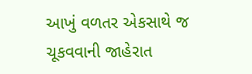આખું વળતર એકસાથે જ ચૂકવવાની જાહેરાત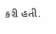કરી હતી.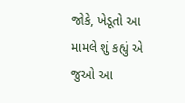જોકે, ખેડૂતો આ મામલે શું કહ્યું એ જુઓ આ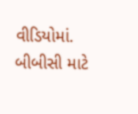વીડિયોમાં.
બીબીસી માટે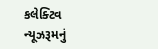કલેક્ટિવ ન્યૂઝરૂમનું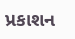પ્રકાશન